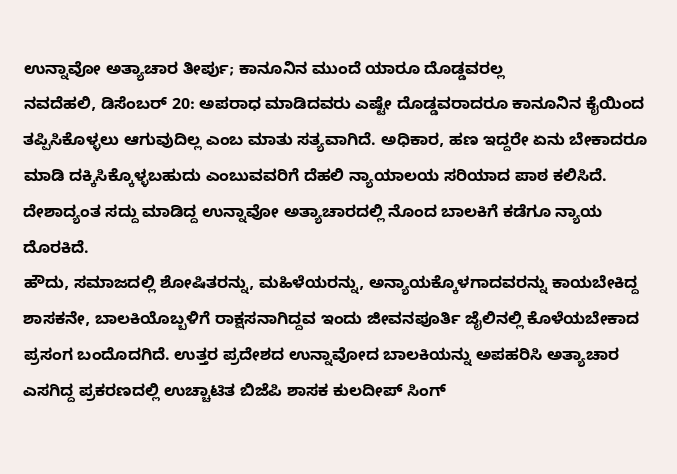ಉನ್ನಾವೋ ಅತ್ಯಾಚಾರ ತೀರ್ಪು; ಕಾನೂನಿನ ಮುಂದೆ ಯಾರೂ ದೊಡ್ಡವರಲ್ಲ
ನವದೆಹಲಿ, ಡಿಸೆಂಬರ್ 20: ಅಪರಾಧ ಮಾಡಿದವರು ಎಷ್ಟೇ ದೊಡ್ಡವರಾದರೂ ಕಾನೂನಿನ ಕೈಯಿಂದ ತಪ್ಪಿಸಿಕೊಳ್ಳಲು ಆಗುವುದಿಲ್ಲ ಎಂಬ ಮಾತು ಸತ್ಯವಾಗಿದೆ. ಅಧಿಕಾರ, ಹಣ ಇದ್ದರೇ ಏನು ಬೇಕಾದರೂ ಮಾಡಿ ದಕ್ಕಿಸಿಕ್ಕೊಳ್ಳಬಹುದು ಎಂಬುವವರಿಗೆ ದೆಹಲಿ ನ್ಯಾಯಾಲಯ ಸರಿಯಾದ ಪಾಠ ಕಲಿಸಿದೆ. ದೇಶಾದ್ಯಂತ ಸದ್ದು ಮಾಡಿದ್ದ ಉನ್ನಾವೋ ಅತ್ಯಾಚಾರದಲ್ಲಿ ನೊಂದ ಬಾಲಕಿಗೆ ಕಡೆಗೂ ನ್ಯಾಯ ದೊರಕಿದೆ.
ಹೌದು, ಸಮಾಜದಲ್ಲಿ ಶೋಷಿತರನ್ನು, ಮಹಿಳೆಯರನ್ನು, ಅನ್ಯಾಯಕ್ಕೊಳಗಾದವರನ್ನು ಕಾಯಬೇಕಿದ್ದ ಶಾಸಕನೇ, ಬಾಲಕಿಯೊಬ್ಬಳಿಗೆ ರಾಕ್ಷಸನಾಗಿದ್ದವ ಇಂದು ಜೀವನಪೂರ್ತಿ ಜೈಲಿನಲ್ಲಿ ಕೊಳೆಯಬೇಕಾದ ಪ್ರಸಂಗ ಬಂದೊದಗಿದೆ. ಉತ್ತರ ಪ್ರದೇಶದ ಉನ್ನಾವೋದ ಬಾಲಕಿಯನ್ನು ಅಪಹರಿಸಿ ಅತ್ಯಾಚಾರ ಎಸಗಿದ್ದ ಪ್ರಕರಣದಲ್ಲಿ ಉಚ್ಚಾಟಿತ ಬಿಜೆಪಿ ಶಾಸಕ ಕುಲದೀಪ್ ಸಿಂಗ್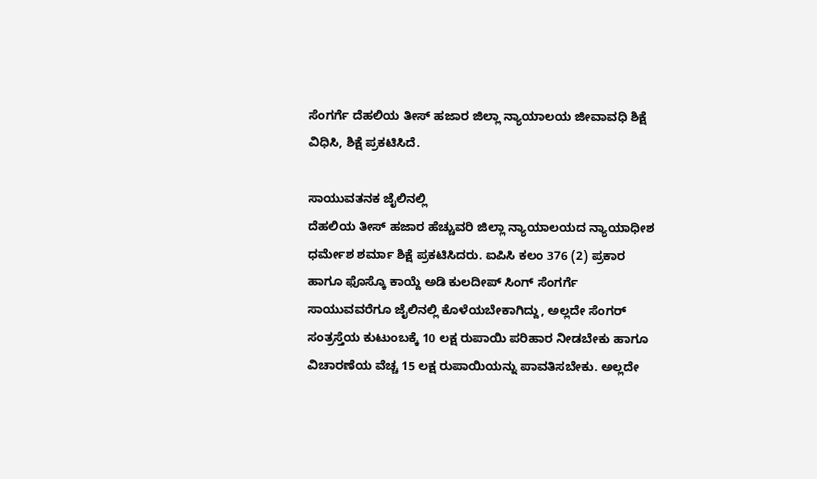ಸೆಂಗರ್ಗೆ ದೆಹಲಿಯ ತೀಸ್ ಹಜಾರ ಜಿಲ್ಲಾ ನ್ಯಾಯಾಲಯ ಜೀವಾವಧಿ ಶಿಕ್ಷೆ ವಿಧಿಸಿ, ಶಿಕ್ಷೆ ಪ್ರಕಟಿಸಿದೆ.

ಸಾಯುವತನಕ ಜೈಲಿನಲ್ಲಿ
ದೆಹಲಿಯ ತೀಸ್ ಹಜಾರ ಹೆಚ್ಚುವರಿ ಜಿಲ್ಲಾ ನ್ಯಾಯಾಲಯದ ನ್ಯಾಯಾಧೀಶ ಧರ್ಮೇಶ ಶರ್ಮಾ ಶಿಕ್ಷೆ ಪ್ರಕಟಿಸಿದರು. ಐಪಿಸಿ ಕಲಂ 376 (2) ಪ್ರಕಾರ ಹಾಗೂ ಫೊಸ್ಕೊ ಕಾಯ್ದೆ ಅಡಿ ಕುಲದೀಪ್ ಸಿಂಗ್ ಸೆಂಗರ್ಗೆ ಸಾಯುವವರೆಗೂ ಜೈಲಿನಲ್ಲಿ ಕೊಳೆಯಬೇಕಾಗಿದ್ದು, ಅಲ್ಲದೇ ಸೆಂಗರ್ ಸಂತ್ರಸ್ತೆಯ ಕುಟುಂಬಕ್ಕೆ 10 ಲಕ್ಷ ರುಪಾಯಿ ಪರಿಹಾರ ನೀಡಬೇಕು ಹಾಗೂ ವಿಚಾರಣೆಯ ವೆಚ್ಚ 15 ಲಕ್ಷ ರುಪಾಯಿಯನ್ನು ಪಾವತಿಸಬೇಕು. ಅಲ್ಲದೇ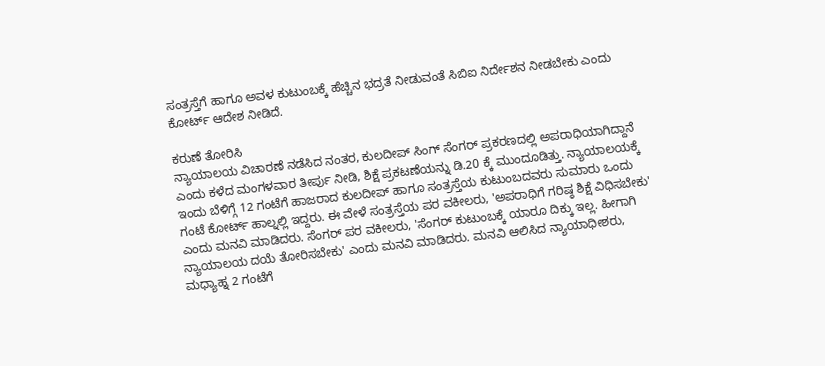ಸಂತ್ರಸ್ತೆಗೆ ಹಾಗೂ ಅವಳ ಕುಟುಂಬಕ್ಕೆ ಹೆಚ್ಚಿನ ಭದ್ರತೆ ನೀಡುವಂತೆ ಸಿಬಿಐ ನಿರ್ದೇಶನ ನೀಡಬೇಕು ಎಂದು ಕೋರ್ಟ್ ಆದೇಶ ನೀಡಿದೆ.

ಕರುಣೆ ತೋರಿಸಿ
ನ್ಯಾಯಾಲಯ ವಿಚಾರಣೆ ನಡೆಸಿದ ನಂತರ, ಕುಲದೀಪ್ ಸಿಂಗ್ ಸೆಂಗರ್ ಪ್ರಕರಣದಲ್ಲಿ ಅಪರಾಧಿಯಾಗಿದ್ದಾನೆ ಎಂದು ಕಳೆದ ಮಂಗಳವಾರ ತೀರ್ಪು ನೀಡಿ, ಶಿಕ್ಷೆ ಪ್ರಕಟಣೆಯನ್ನು ಡಿ.20 ಕ್ಕೆ ಮುಂದೂಡಿತ್ತು. ನ್ಯಾಯಾಲಯಕ್ಕೆ ಇಂದು ಬೆಳಿಗ್ಗೆ 12 ಗಂಟೆಗೆ ಹಾಜರಾದ ಕುಲದೀಪ್ ಹಾಗೂ ಸಂತ್ರಸ್ತೆಯ ಕುಟುಂಬದವರು ಸುಮಾರು ಒಂದು ಗಂಟೆ ಕೋರ್ಟ್ ಹಾಲ್ನಲ್ಲಿ ಇದ್ದರು. ಈ ವೇಳೆ ಸಂತ್ರಸ್ತೆಯ ಪರ ವಕೀಲರು, 'ಅಪರಾಧಿಗೆ ಗರಿಷ್ಠ ಶಿಕ್ಷೆ ವಿಧಿಸಬೇಕು' ಎಂದು ಮನವಿ ಮಾಡಿದರು. ಸೆಂಗರ್ ಪರ ವಕೀಲರು, 'ಸೆಂಗರ್ ಕುಟುಂಬಕ್ಕೆ ಯಾರೂ ದಿಕ್ಕು ಇಲ್ಲ. ಹೀಗಾಗಿ ನ್ಯಾಯಾಲಯ ದಯೆ ತೋರಿಸಬೇಕು' ಎಂದು ಮನವಿ ಮಾಡಿದರು. ಮನವಿ ಆಲಿಸಿದ ನ್ಯಾಯಾಧೀಶರು, ಮಧ್ಯಾಹ್ನ 2 ಗಂಟೆಗೆ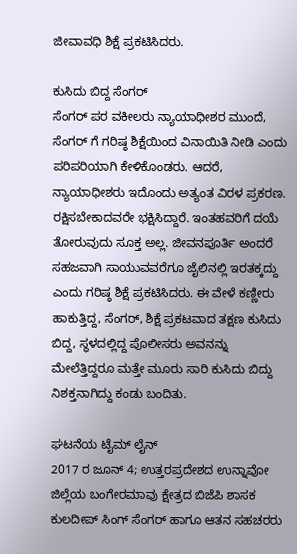ಜೀವಾವಧಿ ಶಿಕ್ಷೆ ಪ್ರಕಟಿಸಿದರು.

ಕುಸಿದು ಬಿದ್ದ ಸೆಂಗರ್
ಸೆಂಗರ್ ಪರ ವಕೀಲರು ನ್ಯಾಯಾಧೀಶರ ಮುಂದೆ, ಸೆಂಗರ್ ಗೆ ಗರಿಷ್ಠ ಶಿಕ್ಷೆಯಿಂದ ವಿನಾಯಿತಿ ನೀಡಿ ಎಂದು ಪರಿಪರಿಯಾಗಿ ಕೇಳಿಕೊಂಡರು. ಆದರೆ, ನ್ಯಾಯಾಧೀಶರು ಇದೊಂದು ಅತ್ಯಂತ ವಿರಳ ಪ್ರಕರಣ. ರಕ್ಷಿಸಬೇಕಾದವರೇ ಭಕ್ಷಿಸಿದ್ದಾರೆ. ಇಂತಹವರಿಗೆ ದಯೆ ತೋರುವುದು ಸೂಕ್ತ ಅಲ್ಲ. ಜೀವನಪೂರ್ತಿ ಅಂದರೆ ಸಹಜವಾಗಿ ಸಾಯುವವರೆಗೂ ಜೈಲಿನಲ್ಲಿ ಇರತಕ್ಕದ್ದು ಎಂದು ಗರಿಷ್ಠ ಶಿಕ್ಷೆ ಪ್ರಕಟಿಸಿದರು. ಈ ವೇಳೆ ಕಣ್ಣೀರು ಹಾಕುತ್ತಿದ್ದ, ಸೆಂಗರ್, ಶಿಕ್ಷೆ ಪ್ರಕಟವಾದ ತಕ್ಷಣ ಕುಸಿದು ಬಿದ್ದ, ಸ್ಥಳದಲ್ಲಿದ್ದ ಪೊಲೀಸರು ಅವನನ್ನು ಮೇಲೆತ್ತಿದ್ದರೂ ಮತ್ತೇ ಮೂರು ಸಾರಿ ಕುಸಿದು ಬಿದ್ದು ನಿಶಕ್ತನಾಗಿದ್ದು ಕಂಡು ಬಂದಿತು.

ಘಟನೆಯ ಟೈಮ್ ಲೈನ್
2017 ರ ಜೂನ್ 4; ಉತ್ತರಪ್ರದೇಶದ ಉನ್ನಾವೋ ಜಿಲ್ಲೆಯ ಬಂಗೇರಮಾವು ಕ್ಷೇತ್ರದ ಬಿಜೆಪಿ ಶಾಸಕ ಕುಲದೀಪ್ ಸಿಂಗ್ ಸೆಂಗರ್ ಹಾಗೂ ಆತನ ಸಹಚರರು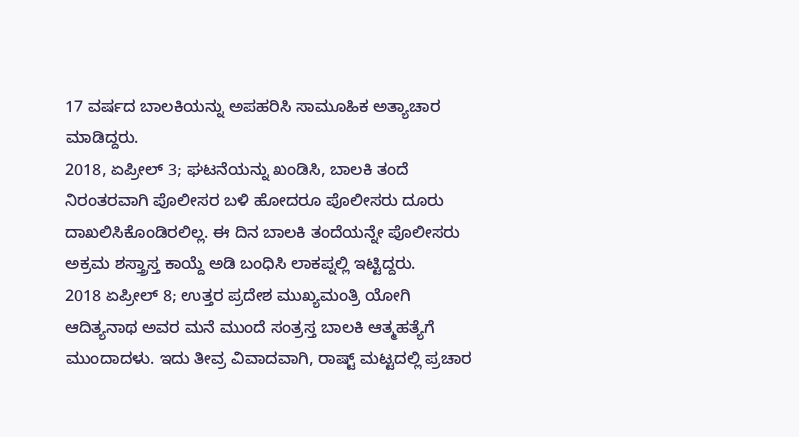17 ವರ್ಷದ ಬಾಲಕಿಯನ್ನು ಅಪಹರಿಸಿ ಸಾಮೂಹಿಕ ಅತ್ಯಾಚಾರ ಮಾಡಿದ್ದರು.
2018, ಏಪ್ರೀಲ್ 3; ಘಟನೆಯನ್ನು ಖಂಡಿಸಿ, ಬಾಲಕಿ ತಂದೆ ನಿರಂತರವಾಗಿ ಪೊಲೀಸರ ಬಳಿ ಹೋದರೂ ಪೊಲೀಸರು ದೂರು ದಾಖಲಿಸಿಕೊಂಡಿರಲಿಲ್ಲ. ಈ ದಿನ ಬಾಲಕಿ ತಂದೆಯನ್ನೇ ಪೊಲೀಸರು ಅಕ್ರಮ ಶಸ್ತ್ರಾಸ್ತ ಕಾಯ್ದೆ ಅಡಿ ಬಂಧಿಸಿ ಲಾಕಪ್ನಲ್ಲಿ ಇಟ್ಟಿದ್ದರು.
2018 ಏಪ್ರೀಲ್ 8; ಉತ್ತರ ಪ್ರದೇಶ ಮುಖ್ಯಮಂತ್ರಿ ಯೋಗಿ ಆದಿತ್ಯನಾಥ ಅವರ ಮನೆ ಮುಂದೆ ಸಂತ್ರಸ್ತ ಬಾಲಕಿ ಆತ್ಮಹತ್ಯೆಗೆ ಮುಂದಾದಳು. ಇದು ತೀವ್ರ ವಿವಾದವಾಗಿ, ರಾಷ್ಟ್ ಮಟ್ಟದಲ್ಲಿ ಪ್ರಚಾರ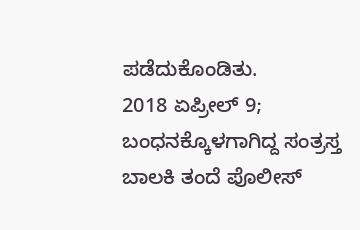ಪಡೆದುಕೊಂಡಿತು.
2018 ಏಪ್ರೀಲ್ 9; ಬಂಧನಕ್ಕೊಳಗಾಗಿದ್ದ ಸಂತ್ರಸ್ತ ಬಾಲಕಿ ತಂದೆ ಪೊಲೀಸ್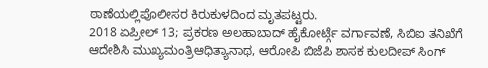ಠಾಣೆಯಲ್ಲಿಪೊಲೀಸರ ಕಿರುಕುಳದಿಂದ ಮೃತಪಟ್ಟರು.
2018 ಏಪ್ರೀಲ್ 13; ಪ್ರಕರಣ ಅಲಹಾಬಾದ್ ಹೈಕೋರ್ಟ್ಗೆ ವರ್ಗಾವಣೆ, ಸಿಬಿಐ ತನಿಖೆಗೆ ಆದೇಶಿಸಿ ಮುಖ್ಯಮಂತ್ರಿಆಧಿತ್ಯಾನಾಥ, ಆರೋಪಿ ಬಿಜೆಪಿ ಶಾಸಕ ಕುಲದೀಪ್ ಸಿಂಗ್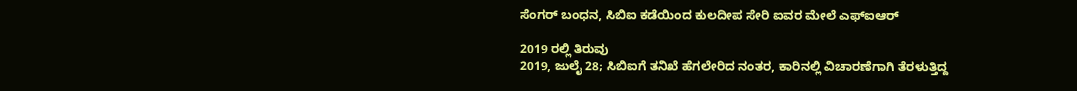ಸೆಂಗರ್ ಬಂಧನ, ಸಿಬಿಐ ಕಡೆಯಿಂದ ಕುಲದೀಪ ಸೇರಿ ಐವರ ಮೇಲೆ ಎಫ್ಐಆರ್

2019 ರಲ್ಲಿ ತಿರುವು
2019, ಜುಲೈ 28; ಸಿಬಿಐಗೆ ತನಿಖೆ ಹೆಗಲೇರಿದ ನಂತರ, ಕಾರಿನಲ್ಲಿ ವಿಚಾರಣೆಗಾಗಿ ತೆರಳುತ್ತಿದ್ದ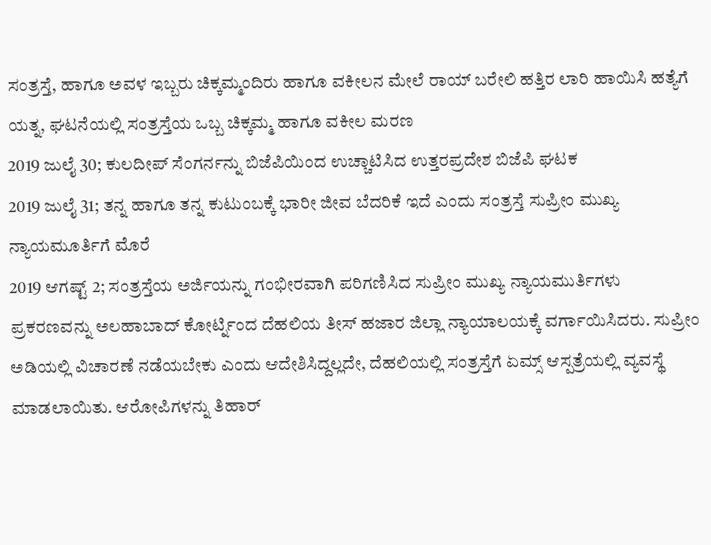ಸಂತ್ರಸ್ತೆ, ಹಾಗೂ ಅವಳ ಇಬ್ಬರು ಚಿಕ್ಕಮ್ಮಂದಿರು ಹಾಗೂ ವಕೀಲನ ಮೇಲೆ ರಾಯ್ ಬರೇಲಿ ಹತ್ತಿರ ಲಾರಿ ಹಾಯಿಸಿ ಹತ್ಯೆಗೆ ಯತ್ನ, ಘಟನೆಯಲ್ಲಿ ಸಂತ್ರಸ್ತೆಯ ಒಬ್ಬ ಚಿಕ್ಕಮ್ಮ ಹಾಗೂ ವಕೀಲ ಮರಣ
2019 ಜುಲೈ 30; ಕುಲದೀಪ್ ಸೆಂಗರ್ನನ್ನು ಬಿಜೆಪಿಯಿಂದ ಉಚ್ಚಾಟಿಸಿದ ಉತ್ತರಪ್ರದೇಶ ಬಿಜೆಪಿ ಘಟಕ
2019 ಜುಲೈ 31; ತನ್ನ ಹಾಗೂ ತನ್ನ ಕುಟುಂಬಕ್ಕೆ ಭಾರೀ ಜೀವ ಬೆದರಿಕೆ ಇದೆ ಎಂದು ಸಂತ್ರಸ್ತೆ ಸುಪ್ರೀಂ ಮುಖ್ಯ ನ್ಯಾಯಮೂರ್ತಿಗೆ ಮೊರೆ
2019 ಆಗಷ್ಟ್ 2; ಸಂತ್ರಸ್ತೆಯ ಅರ್ಜಿಯನ್ನು ಗಂಭೀರವಾಗಿ ಪರಿಗಣಿಸಿದ ಸುಪ್ರೀಂ ಮುಖ್ಯ ನ್ಯಾಯಮುರ್ತಿಗಳು ಪ್ರಕರಣವನ್ನು ಅಲಹಾಬಾದ್ ಕೋರ್ಟ್ನಿಂದ ದೆಹಲಿಯ ತೀಸ್ ಹಜಾರ ಜಿಲ್ಲಾ ನ್ಯಾಯಾಲಯಕ್ಕೆ ವರ್ಗಾಯಿಸಿದರು. ಸುಪ್ರೀಂ ಅಡಿಯಲ್ಲಿ ವಿಚಾರಣೆ ನಡೆಯಬೇಕು ಎಂದು ಆದೇಶಿಸಿದ್ದಲ್ಲದೇ, ದೆಹಲಿಯಲ್ಲಿ ಸಂತ್ರಸ್ತೆಗೆ ಏಮ್ಸ್ ಆಸ್ಪತ್ರೆಯಲ್ಲಿ ವ್ಯವಸ್ಥೆ ಮಾಡಲಾಯಿತು. ಆರೋಪಿಗಳನ್ನು ತಿಹಾರ್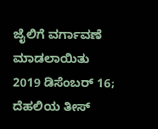ಜೈಲಿಗೆ ವರ್ಗಾವಣೆ ಮಾಡಲಾಯಿತು
2019 ಡಿಸೆಂಬರ್ 16; ದೆಹಲಿಯ ತೀಸ್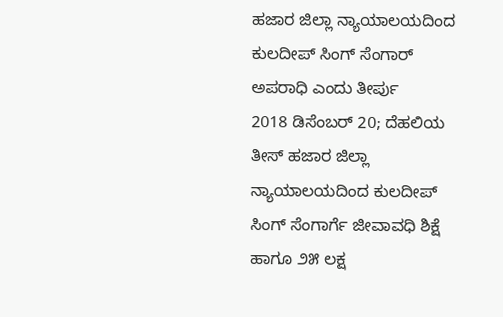ಹಜಾರ ಜಿಲ್ಲಾ ನ್ಯಾಯಾಲಯದಿಂದ ಕುಲದೀಪ್ ಸಿಂಗ್ ಸೆಂಗಾರ್ ಅಪರಾಧಿ ಎಂದು ತೀರ್ಪು
2018 ಡಿಸೆಂಬರ್ 20; ದೆಹಲಿಯ ತೀಸ್ ಹಜಾರ ಜಿಲ್ಲಾ ನ್ಯಾಯಾಲಯದಿಂದ ಕುಲದೀಪ್ ಸಿಂಗ್ ಸೆಂಗಾರ್ಗೆ ಜೀವಾವಧಿ ಶಿಕ್ಷೆ ಹಾಗೂ ೨೫ ಲಕ್ಷ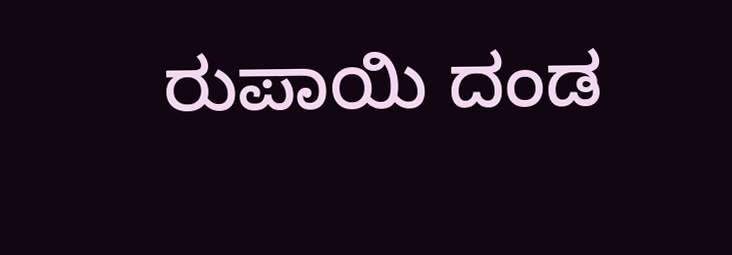ರುಪಾಯಿ ದಂಡ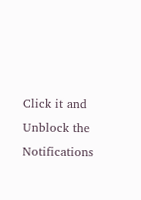Click it and Unblock the Notifications